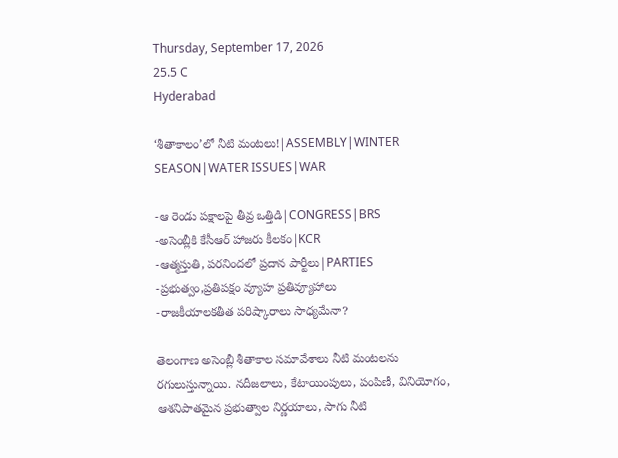Thursday, September 17, 2026
25.5 C
Hyderabad

‘శీతాకాలం’లో నీటి మంటలు!|ASSEMBLY|WINTER SEASON|WATER ISSUES|WAR

-ఆ రెండు పక్షాలపై తీవ్ర ఒత్తిడి|CONGRESS|BRS
-అసెంబ్లీకి కేసీఆర్ హాజరు కీలకం|KCR
-ఆత్మస్తుతి, పరనిందలో ప్రదాన పార్టీలు|PARTIES
-ప్రభుత్వం,ప్రతిపక్షం వ్యూహ ప్రతివ్యూహాలు
-రాజకీయాలకతీత పరిష్కారాలు సాధ్యమేనా?

తెలంగాణ అసెంబ్లీ శీతాకాల సమావేశాలు నీటి మంటలను రగులుస్తున్నాయి. నదీజలాలు, కేటాయింపులు, పంపిణీ, వినియోగం, ఆశనిపాతమైన ప్రభుత్వాల నిర్ణయాలు, సాగు నీటి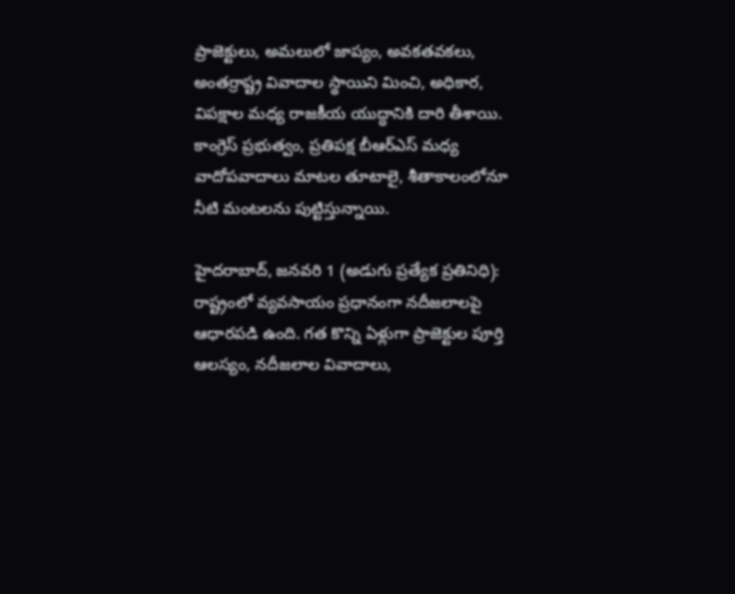ప్రాజెక్టులు, అమలులో జాప్యం, అవకతవకలు, అంతర్రాష్ట్ర వివాదాల స్థాయిని మించి, అధికార, విపక్షాల మధ్య రాజకీయ యుద్ధానికి దారి తీశాయి. కాంగ్రెస్ ప్రభుత్వం, ప్రతిపక్ష బీఆర్ఎస్ మధ్య వాదోపవాదాలు మాటల తూటాలై, శీతాకాలంలోనూ నీటి మంటలను పుట్టిస్తున్నాయి.

హైదరాబాద్, జనవరి 1 (అడుగు ప్రత్యేక ప్రతినిధి):
రాష్ట్రంలో వ్యవసాయం ప్రధానంగా నదీజలాలపై ఆధారపడి ఉంది. గత కొన్ని ఏళ్లుగా ప్రాజెక్టుల పూర్తి ఆలస్యం, నదీజలాల వివాదాలు,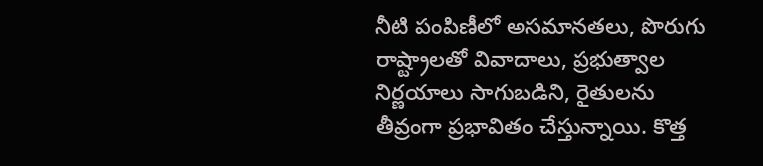నీటి పంపిణీలో అసమానతలు, పొరుగు రాష్ట్రాలతో వివాదాలు, ప్రభుత్వాల నిర్ణయాలు సాగుబడిని, రైతులను తీవ్రంగా ప్రభావితం చేస్తున్నాయి. కొత్త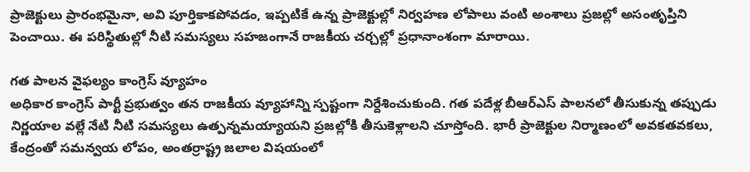ప్రాజెక్టులు ప్రారంభమైనా, అవి పూర్తికాకపోవడం, ఇప్పటికే ఉన్న ప్రాజెక్టుల్లో నిర్వహణ లోపాలు వంటి అంశాలు ప్రజల్లో అసంతృప్తిని పెంచాయి. ఈ పరిస్థితుల్లో నీటి సమస్యలు సహజంగానే రాజకీయ చర్చల్లో ప్రధానాంశంగా మారాయి.

గత పాలన వైఫల్యం కాంగ్రెస్ వ్యూహం
అధికార కాంగ్రెస్ పార్టీ ప్రభుత్వం తన రాజకీయ వ్యూహాన్ని స్పష్టంగా నిర్దేశించుకుంది. గత పదేళ్ల బీఆర్ఎస్ పాలనలో తీసుకున్న తప్పుడు నిర్ణయాల వల్లే నేటి నీటి సమస్యలు ఉత్పన్నమయ్యాయని ప్రజల్లోకి తీసుకెళ్లాలని చూస్తోంది. భారీ ప్రాజెక్టుల నిర్మాణంలో అవకతవకలు, కేంద్రంతో సమన్వయ లోపం, అంతర్రాష్ట్ర జలాల విషయంలో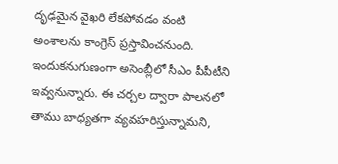దృఢమైన వైఖరి లేకపోవడం వంటి అంశాలను కాంగ్రెస్ ప్రస్తావించనుంది. ఇందుకనుగుణంగా అసెంబ్లీలో సీఎం పీపీటీని ఇవ్వనున్నారు. ఈ చర్చల ద్వారా పాలనలో తాము బాధ్యతగా వ్యవహరిస్తున్నామని,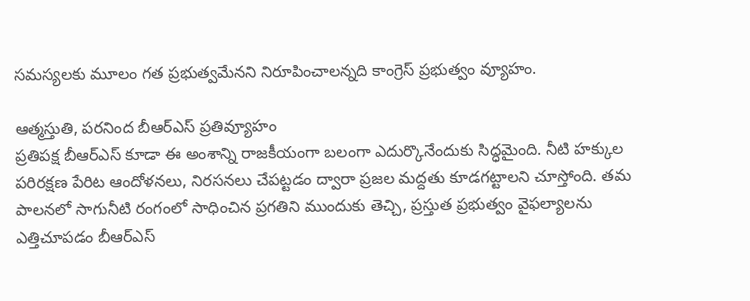సమస్యలకు మూలం గత ప్రభుత్వమేనని నిరూపించాలన్నది కాంగ్రెస్ ప్రభుత్వం వ్యూహం.

ఆత్మస్తుతి, పరనింద బీఆర్ఎస్ ప్రతివ్యూహం
ప్రతిపక్ష బీఆర్ఎస్ కూడా ఈ అంశాన్ని రాజకీయంగా బలంగా ఎదుర్కొనేందుకు సిద్ధమైంది. నీటి హక్కుల పరిరక్షణ పేరిట ఆందోళనలు, నిరసనలు చేపట్టడం ద్వారా ప్రజల మద్దతు కూడగట్టాలని చూస్తోంది. తమ పాలనలో సాగునీటి రంగంలో సాధించిన ప్రగతిని ముందుకు తెచ్చి, ప్రస్తుత ప్రభుత్వం వైఫల్యాలను ఎత్తిచూపడం బీఆర్ఎస్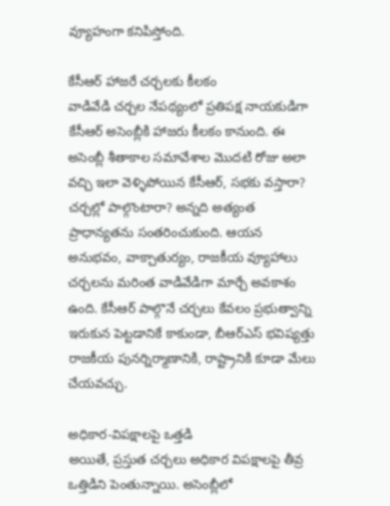వ్యూహంగా కనిపిస్తోంది.

కేసీఆర్ హాజరే చర్చలకు కీలకం
వాడివేడి చర్చల నేపథ్యంలో ప్రతిపక్ష నాయకుడిగా కేసీఆర్ అసెంబ్లీకి హాజరు కీలకం కానుంది. ఈ అసెంబ్లీ శీతాకాల సమావేశాల మొదటి రోజు అలా వచ్చి ఇలా వెళ్ళిపోయిన కేసీఆర్, సభకు వస్తారా? చర్చల్లో పాల్గొంటారా? అన్నది అత్యంత ప్రాధాన్యతను సంతరించుకుంది. ఆయన అనుభవం, వాక్చాతుర్యం, రాజకీయ వ్యూహాలు చర్చలను మరింత వాడివేడిగా మార్చే అవకాశం ఉంది. కేసీఆర్ పాల్గొనే చర్చలు కేవలం ప్రభుత్వాన్ని ఇరుకున పెట్టడానికే కాకుండా, బీఆర్ఎస్ భవిష్యత్తు రాజకీయ పునర్నిర్మాణానికి, రాష్ట్రానికి కూడా మేలు చేయవచ్చు.

అధికార-విపక్షాలపై ఒత్తడి
అయితే, ప్రస్తుత చర్చలు అధికార విపక్షాలపై తీవ్ర ఒత్తిడిని పెంతున్నాయి. అసెంబ్లీలో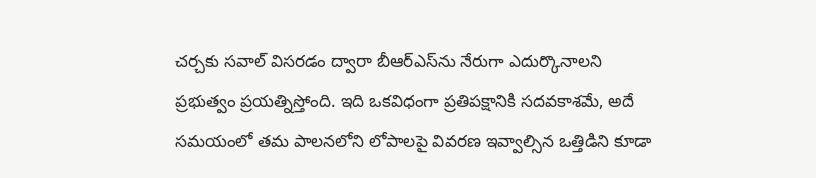చర్చకు సవాల్ విసరడం ద్వారా బీఆర్ఎస్‌ను నేరుగా ఎదుర్కొనాలని ప్రభుత్వం ప్రయత్నిస్తోంది. ఇది ఒకవిధంగా ప్రతిపక్షానికి సదవకాశమే, అదే సమయంలో తమ పాలనలోని లోపాలపై వివరణ ఇవ్వాల్సిన ఒత్తిడిని కూడా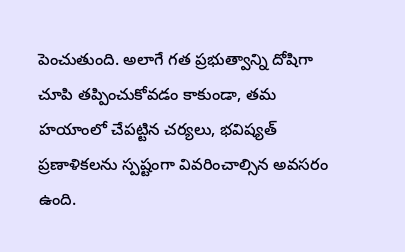పెంచుతుంది. అలాగే గత ప్రభుత్వాన్ని దోషిగా చూపి తప్పించుకోవడం కాకుండా, తమ హయాంలో చేపట్టిన చర్యలు, భవిష్యత్ ప్రణాళికలను స్పష్టంగా వివరించాల్సిన అవసరం ఉంది.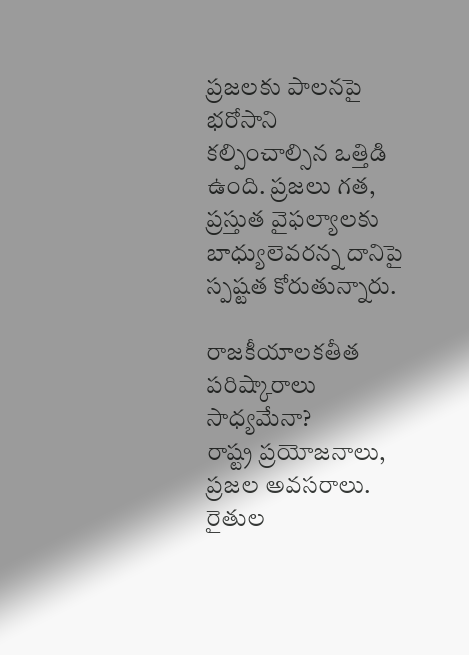ప్రజలకు పాలనపై భరోసాని కల్పించాల్సిన ఒత్తిడి ఉంది. ప్రజలు గత, ప్రస్తుత వైఫల్యాలకు బాధ్యులెవరన్న దానిపై స్పష్టత కోరుతున్నారు.

రాజకీయాలకతీత పరిష్కారాలు సాధ్యమేనా?
రాష్ట్ర ప్రయోజనాలు, ప్రజల అవసరాలు. రైతుల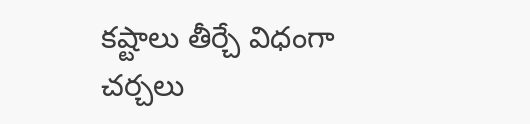కష్టాలు తీర్చే విధంగా చర్చలు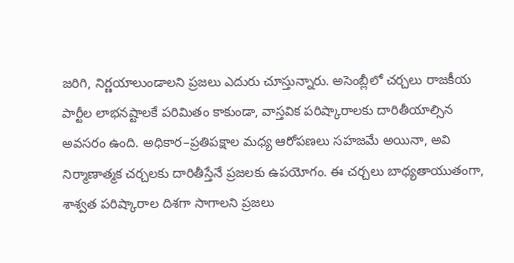జరిగి, నిర్ణయాలుండాలని ప్రజలు ఎదురు చూస్తున్నారు. అసెంబ్లీలో చర్చలు రాజకీయ పార్టీల లాభనష్టాలకే పరిమితం కాకుండా, వాస్తవిక పరిష్కారాలకు దారితీయాల్సిన అవసరం ఉంది. అధికార–ప్రతిపక్షాల మధ్య ఆరోపణలు సహజమే అయినా, అవి నిర్మాణాత్మక చర్చలకు దారితీస్తేనే ప్రజలకు ఉపయోగం. ఈ చర్చలు బాధ్యతాయుతంగా, శాశ్వత పరిష్కారాల దిశగా సాగాలని ప్రజలు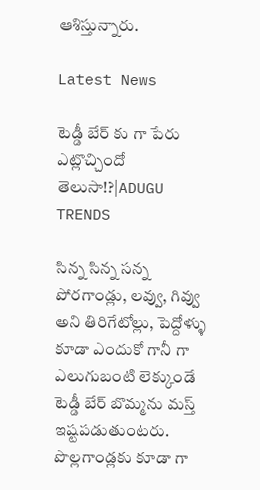ఆశిస్తున్నారు.

Latest News

టెడ్డీ బేర్‌ కు గా పేరు ఎట్లొచ్చిందో తెలుసా!?|ADUGU TRENDS

సిన్న సిన్న సన్న పోరగాండ్లు, లవ్వు, గివ్వు అని తిరిగేటోల్లు, పెద్దోళ్ళు కూడా ఎందుకో గానీ గా ఎలుగుబంటి లెక్కుండే టెడ్డీ బేర్‌ బొమ్మను మస్త్ ఇష్టపడుతుంటరు. పొల్లగాండ్లకు కూడా గా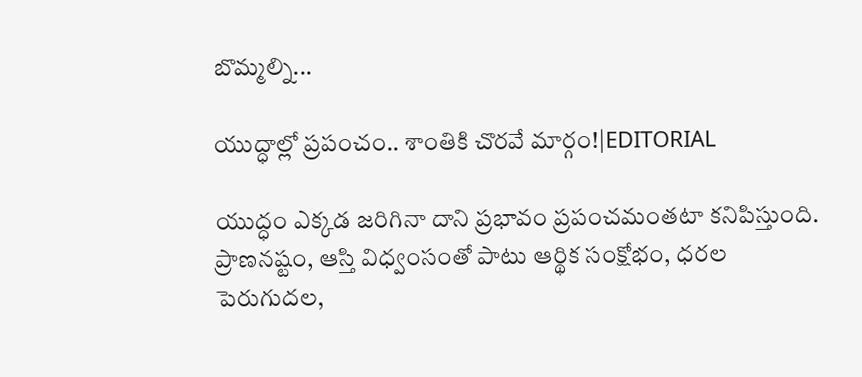బొమ్మల్ని...

యుద్ధాల్లో ప్రపంచం.. శాంతికి చొరవే మార్గం!|EDITORIAL

యుద్ధం ఎక్కడ జరిగినా దాని ప్రభావం ప్రపంచమంతటా కనిపిస్తుంది. ప్రాణనష్టం, ఆస్తి విధ్వంసంతో పాటు ఆర్థిక సంక్షోభం, ధరల పెరుగుదల,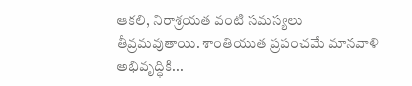ఆకలి, నిరాశ్రయత వంటి సమస్యలు తీవ్రమవుతాయి. శాంతియుత ప్రపంచమే మానవాళి అభివృద్ధికి...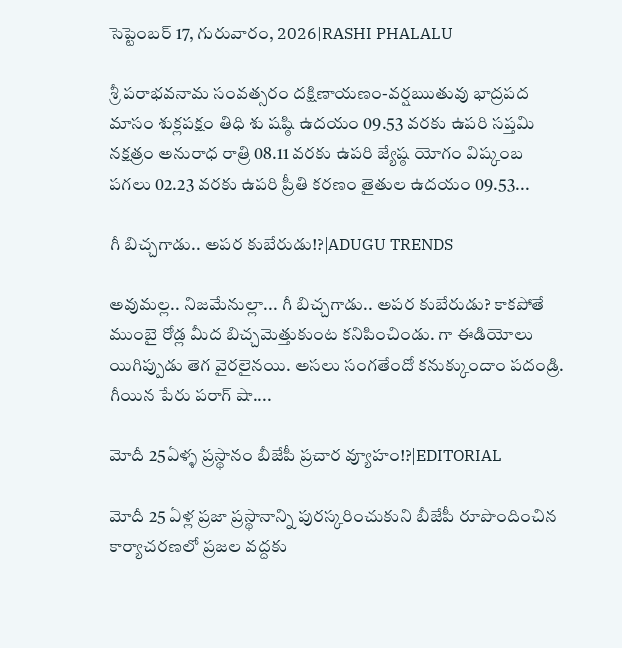సెప్టెంబర్ 17, గురువారం, 2026|RASHI PHALALU

శ్రీ పరాభవనామ సంవత్సరం దక్షిణాయణం-వర్షఋతువు భాద్రపద మాసం శుక్లపక్షం తిధి శు షష్ఠి ఉదయం 09.53 వరకు ఉపరి సప్తమి నక్షత్రం అనురాధ రాత్రి 08.11 వరకు ఉపరి జ్యేష్ఠ యోగం విష్కంబ పగలు 02.23 వరకు ఉపరి ప్రీతి కరణం తైతుల ఉదయం 09.53...

గీ బిచ్చగాడు.. అపర కుబేరుడు!?|ADUGU TRENDS

అవుమల్ల.. నిజమేనుల్లా... గీ బిచ్చగాడు.. అపర కుబేరుడు? కాకపోతే ముంబై రోడ్ల మీద బిచ్చమెత్తుకుంట కనిపించిండు. గా ఈడియోలు యిగిప్పుడు తెగ వైరలైనయి. అసలు సంగతేందో కనుక్కుందాం పదండ్రి. గీయిన పేరు పరాగ్ షా....

మోదీ 25ఏళ్ళ ప్రస్థానం బీజేపీ ప్రచార వ్యూహం!?|EDITORIAL

మోదీ 25 ఏళ్ల ప్రజా ప్రస్థానాన్ని పురస్కరించుకుని బీజేపీ రూపొందించిన కార్యాచరణలో ప్రజల వద్దకు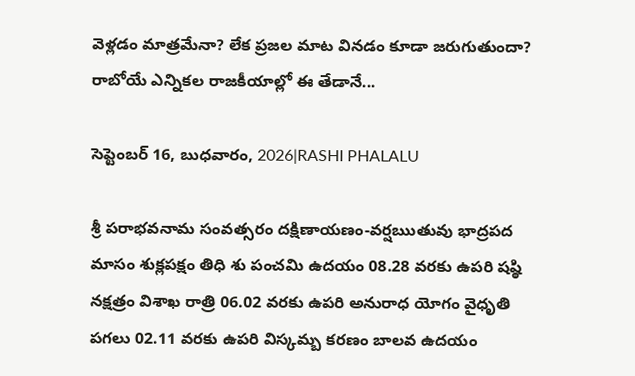వెళ్లడం మాత్రమేనా? లేక ప్రజల మాట వినడం కూడా జరుగుతుందా? రాబోయే ఎన్నికల రాజకీయాల్లో ఈ తేడానే...

సెప్టెంబర్ 16, బుధవారం, 2026|RASHI PHALALU

శ్రీ పరాభవనామ సంవత్సరం దక్షిణాయణం-వర్షఋతువు భాద్రపద మాసం శుక్లపక్షం తిధి శు పంచమి ఉదయం 08.28 వరకు ఉపరి షష్ఠి నక్షత్రం విశాఖ రాత్రి 06.02 వరకు ఉపరి అనురాధ యోగం వైధృతి పగలు 02.11 వరకు ఉపరి విస్కమ్బ కరణం బాలవ ఉదయం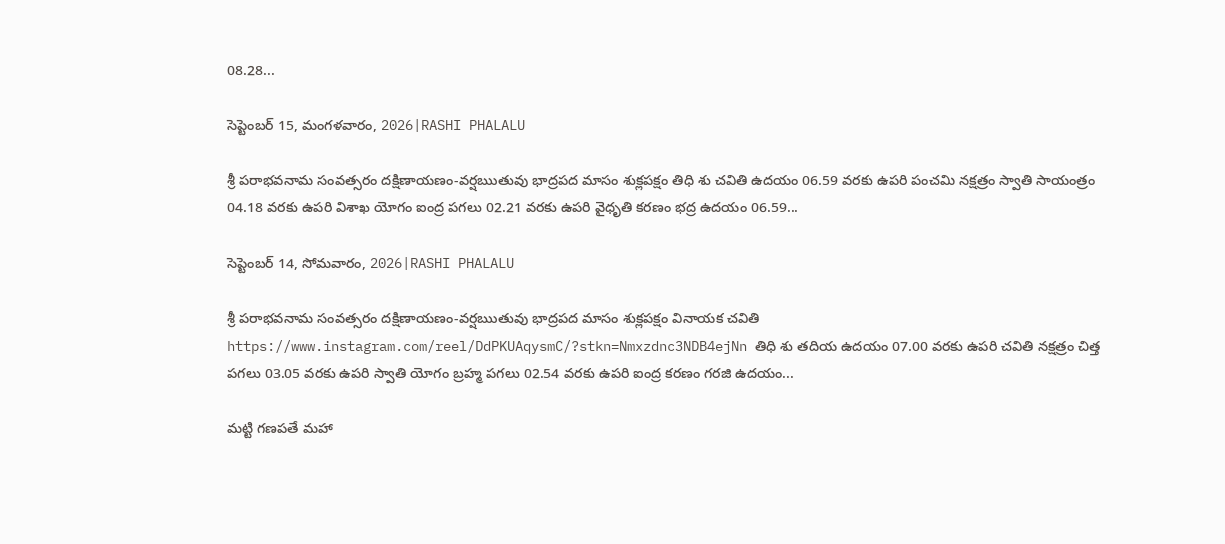08.28...

సెప్టెంబర్ 15, మంగళవారం, 2026|RASHI PHALALU

శ్రీ పరాభవనామ సంవత్సరం దక్షిణాయణం-వర్షఋతువు భాద్రపద మాసం శుక్లపక్షం తిధి శు చవితి ఉదయం 06.59 వరకు ఉపరి పంచమి నక్షత్రం స్వాతి సాయంత్రం 04.18 వరకు ఉపరి విశాఖ యోగం ఐంద్ర పగలు 02.21 వరకు ఉపరి వైధృతి కరణం భద్ర ఉదయం 06.59...

సెప్టెంబర్ 14, సోమవారం, 2026|RASHI PHALALU

శ్రీ పరాభవనామ సంవత్సరం దక్షిణాయణం-వర్షఋతువు భాద్రపద మాసం శుక్లపక్షం వినాయక చవితి https://www.instagram.com/reel/DdPKUAqysmC/?stkn=Nmxzdnc3NDB4ejNn తిధి శు తదియ ఉదయం 07.00 వరకు ఉపరి చవితి నక్షత్రం చిత్త పగలు 03.05 వరకు ఉపరి స్వాతి యోగం బ్రహ్మ పగలు 02.54 వరకు ఉపరి ఐంద్ర కరణం గరజి ఉదయం...

మట్టి గణపతే మహా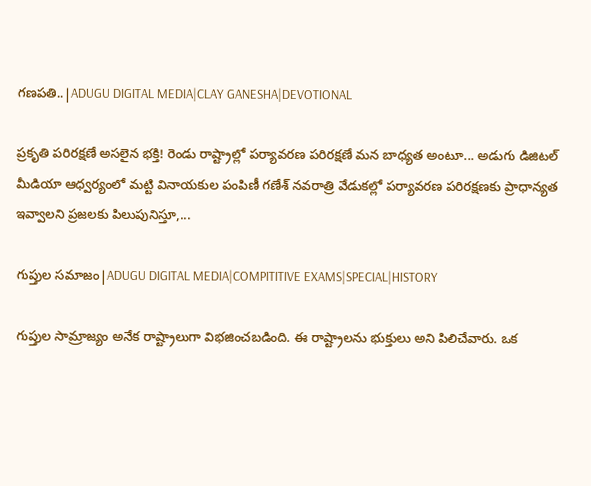గణపతి..|ADUGU DIGITAL MEDIA|CLAY GANESHA|DEVOTIONAL

ప్రకృతి పరిరక్షణే అసలైన భక్తి! రెండు రాష్ట్రాల్లో పర్యావరణ పరిరక్షణే మన బాధ్యత అంటూ... అడుగు డిజిటల్ మీడియా ఆధ్వర్యంలో మట్టి వినాయకుల పంపిణీ గణేశ్ నవరాత్రి వేడుకల్లో పర్యావరణ పరిరక్షణకు ప్రాధాన్యత ఇవ్వాలని ప్రజలకు పిలుపునిస్తూ,...

గుప్తుల సమాజం|ADUGU DIGITAL MEDIA|COMPITITIVE EXAMS|SPECIAL|HISTORY

గుప్తుల సామ్రాజ్యం అనేక రాష్ట్రాలుగా విభజించబడింది. ఈ రాష్ట్రాలను భుక్తులు అని పిలిచేవారు. ఒక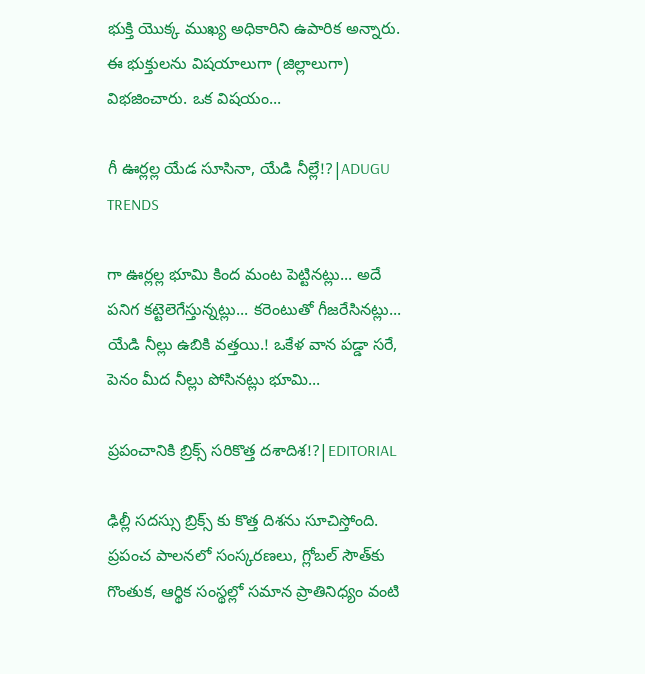భుక్తి యొక్క ముఖ్య అధికారిని ఉపారిక అన్నారు. ఈ భుక్తులను విషయాలుగా (జిల్లాలుగా) విభజించారు. ఒక విషయం...

గీ ఊర్లల్ల యేడ సూసినా, యేడి నీల్లే!?|ADUGU TRENDS

గా ఊర్లల్ల భూమి కింద మంట పెట్టినట్లు... అదే పనిగ కట్టెలెగేస్తున్నట్లు... కరెంటుతో గీజరేసినట్లు... యేడి నీల్లు ఉబికి వత్తయి.! ఒకేళ వాన పడ్డా సరే, పెనం మీద నీల్లు పోసినట్లు భూమి...

ప్రపంచానికి బ్రిక్స్ సరికొత్త దశాదిశ!?|EDITORIAL

ఢిల్లీ సదస్సు బ్రిక్స్ కు కొత్త దిశను సూచిస్తోంది. ప్రపంచ పాలనలో సంస్కరణలు, గ్లోబల్ సౌత్‌కు గొంతుక, ఆర్థిక సంస్థల్లో సమాన ప్రాతినిధ్యం వంటి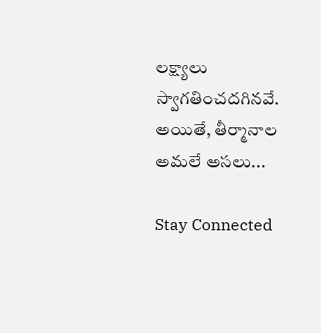లక్ష్యాలు స్వాగతించదగినవే. అయితే, తీర్మానాల అమలే అసలు...

Stay Connected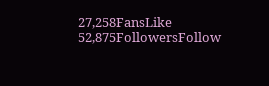27,258FansLike
52,875FollowersFollow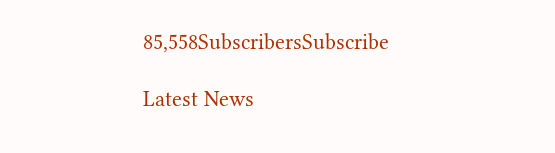85,558SubscribersSubscribe

Latest News